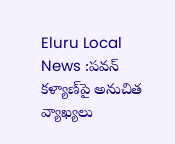Eluru Local News :పవన్ కళ్యాణ్‌పై అనుచిత వ్యాఖ్యలు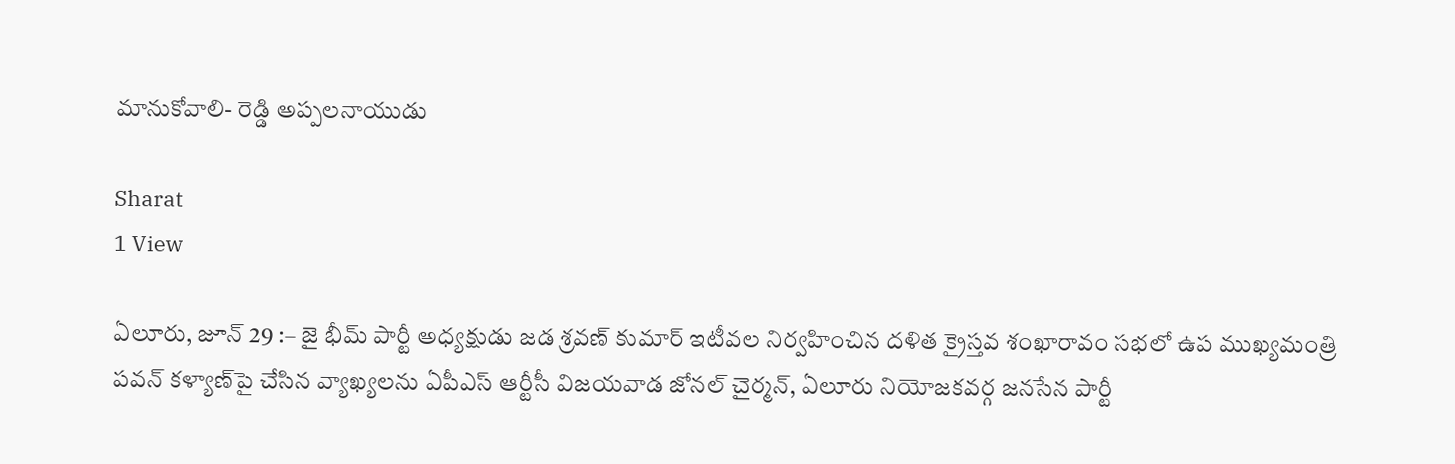మానుకోవాలి- రెడ్డి అప్పలనాయుడు

Sharat
1 View

ఏలూరు, జూన్ 29 :– జై భీమ్ పార్టీ అధ్యక్షుడు జడ శ్రవణ్ కుమార్ ఇటీవల నిర్వహించిన దళిత క్రైస్తవ శంఖారావం సభలో ఉప ముఖ్యమంత్రి పవన్ కళ్యాణ్‌పై చేసిన వ్యాఖ్యలను ఏపీఎస్ ఆర్టీసీ విజయవాడ జోనల్ చైర్మన్, ఏలూరు నియోజకవర్గ జనసేన పార్టీ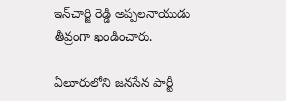ఇన్‌చార్జి రెడ్డి అప్పలనాయుడు తీవ్రంగా ఖండించారు.

ఏలూరులోని జనసేన పార్టీ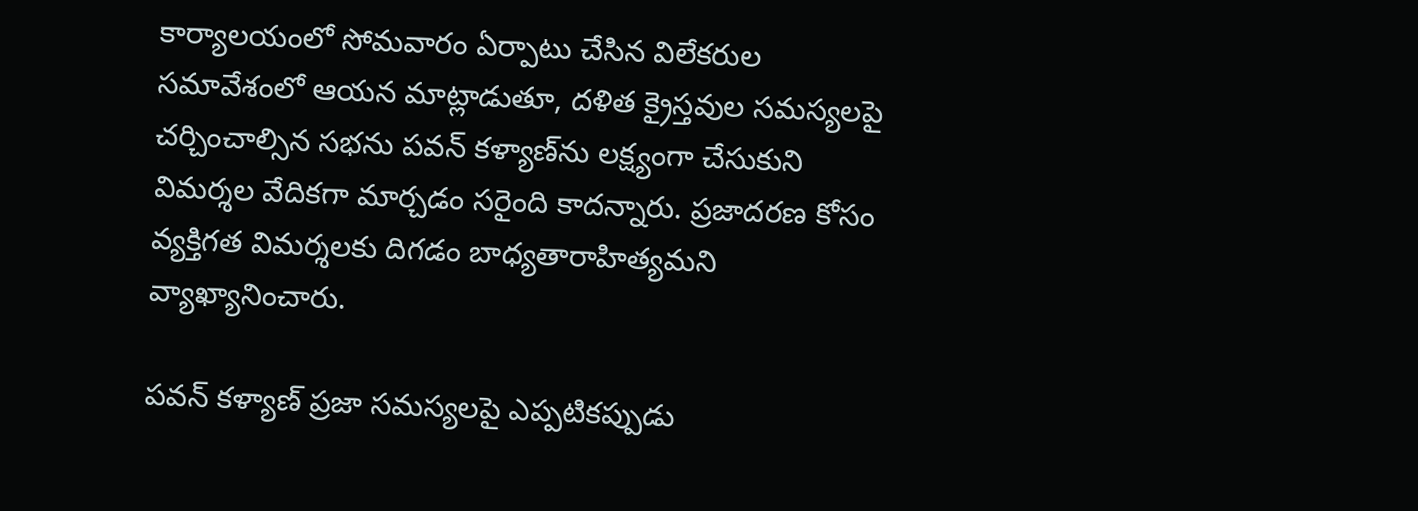కార్యాలయంలో సోమవారం ఏర్పాటు చేసిన విలేకరుల సమావేశంలో ఆయన మాట్లాడుతూ, దళిత క్రైస్తవుల సమస్యలపై చర్చించాల్సిన సభను పవన్ కళ్యాణ్‌ను లక్ష్యంగా చేసుకుని విమర్శల వేదికగా మార్చడం సరైంది కాదన్నారు. ప్రజాదరణ కోసం వ్యక్తిగత విమర్శలకు దిగడం బాధ్యతారాహిత్యమని వ్యాఖ్యానించారు.

పవన్ కళ్యాణ్ ప్రజా సమస్యలపై ఎప్పటికప్పుడు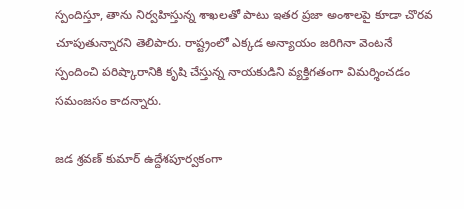స్పందిస్తూ, తాను నిర్వహిస్తున్న శాఖలతో పాటు ఇతర ప్రజా అంశాలపై కూడా చొరవ చూపుతున్నారని తెలిపారు. రాష్ట్రంలో ఎక్కడ అన్యాయం జరిగినా వెంటనే స్పందించి పరిష్కారానికి కృషి చేస్తున్న నాయకుడిని వ్యక్తిగతంగా విమర్శించడం సమంజసం కాదన్నారు.

జడ శ్రవణ్ కుమార్ ఉద్దేశపూర్వకంగా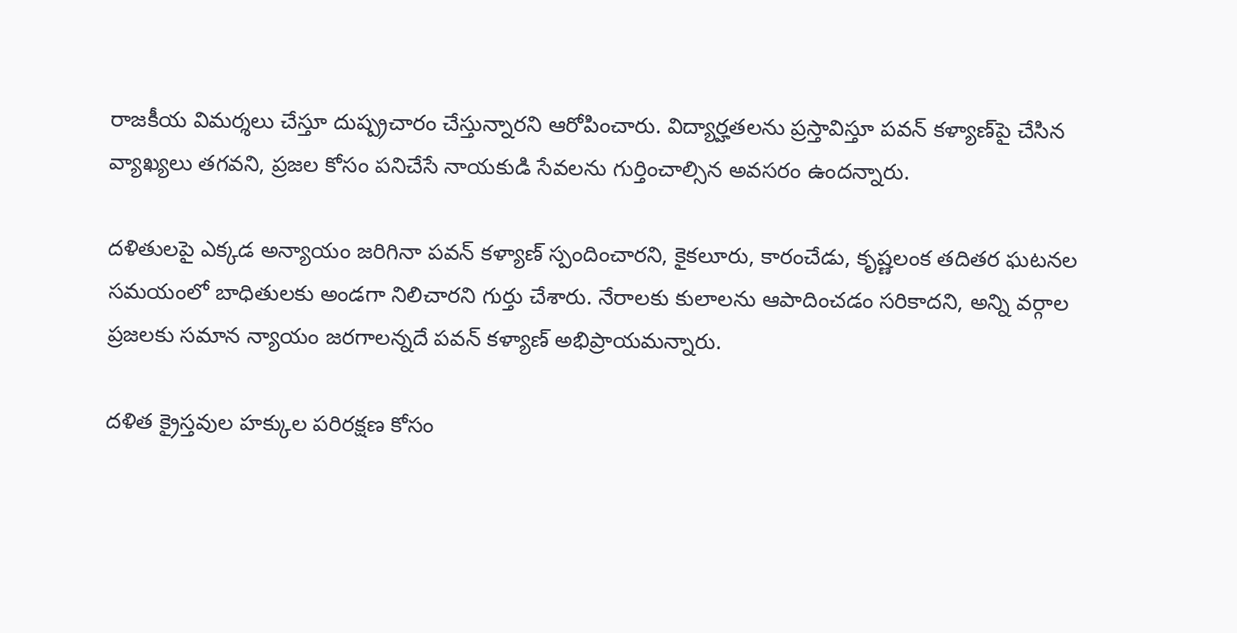రాజకీయ విమర్శలు చేస్తూ దుష్ప్రచారం చేస్తున్నారని ఆరోపించారు. విద్యార్హతలను ప్రస్తావిస్తూ పవన్ కళ్యాణ్‌పై చేసిన వ్యాఖ్యలు తగవని, ప్రజల కోసం పనిచేసే నాయకుడి సేవలను గుర్తించాల్సిన అవసరం ఉందన్నారు.

దళితులపై ఎక్కడ అన్యాయం జరిగినా పవన్ కళ్యాణ్ స్పందించారని, కైకలూరు, కారంచేడు, కృష్ణలంక తదితర ఘటనల సమయంలో బాధితులకు అండగా నిలిచారని గుర్తు చేశారు. నేరాలకు కులాలను ఆపాదించడం సరికాదని, అన్ని వర్గాల ప్రజలకు సమాన న్యాయం జరగాలన్నదే పవన్ కళ్యాణ్ అభిప్రాయమన్నారు.

దళిత క్రైస్తవుల హక్కుల పరిరక్షణ కోసం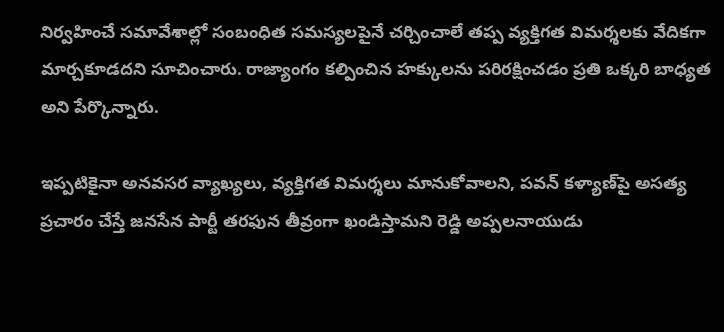నిర్వహించే సమావేశాల్లో సంబంధిత సమస్యలపైనే చర్చించాలే తప్ప వ్యక్తిగత విమర్శలకు వేదికగా మార్చకూడదని సూచించారు. రాజ్యాంగం కల్పించిన హక్కులను పరిరక్షించడం ప్రతి ఒక్కరి బాధ్యత అని పేర్కొన్నారు.

ఇప్పటికైనా అనవసర వ్యాఖ్యలు, వ్యక్తిగత విమర్శలు మానుకోవాలని, పవన్ కళ్యాణ్‌పై అసత్య ప్రచారం చేస్తే జనసేన పార్టీ తరఫున తీవ్రంగా ఖండిస్తామని రెడ్డి అప్పలనాయుడు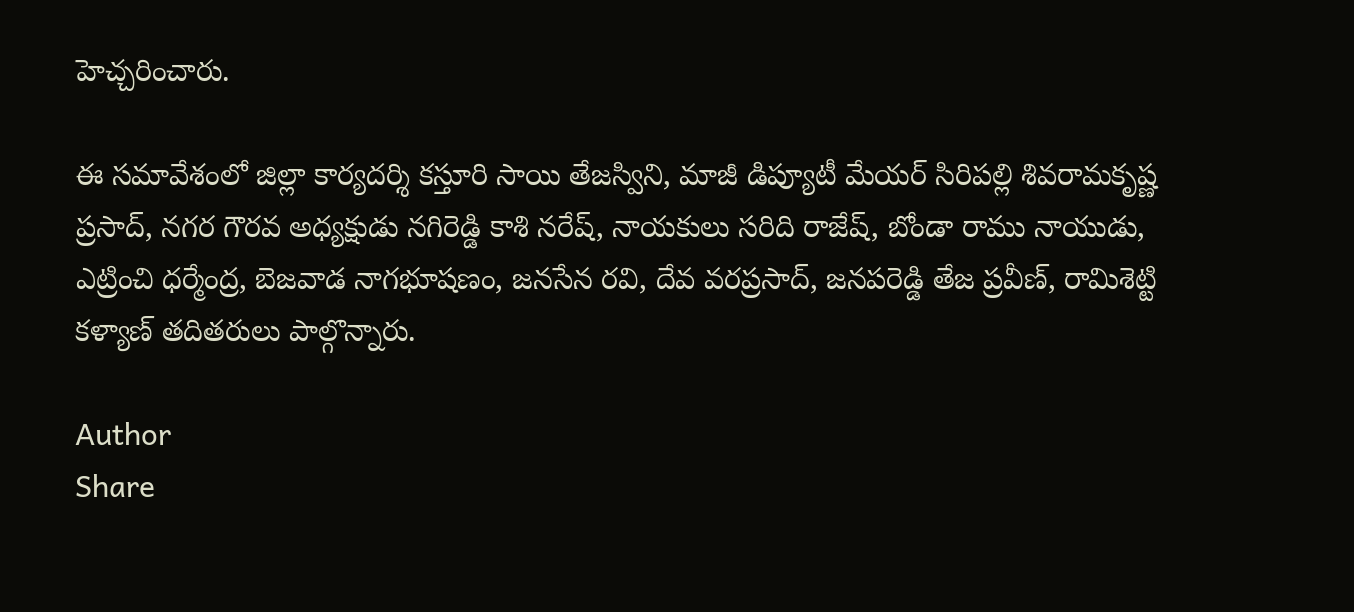హెచ్చరించారు.

ఈ సమావేశంలో జిల్లా కార్యదర్శి కస్తూరి సాయి తేజస్విని, మాజీ డిప్యూటీ మేయర్ సిరిపల్లి శివరామకృష్ణ ప్రసాద్, నగర గౌరవ అధ్యక్షుడు నగిరెడ్డి కాశి నరేష్, నాయకులు సరిది రాజేష్, బోండా రాము నాయుడు, ఎట్రించి ధర్మేంద్ర, బెజవాడ నాగభూషణం, జనసేన రవి, దేవ వరప్రసాద్, జనపరెడ్డి తేజ ప్రవీణ్, రామిశెట్టి కళ్యాణ్ తదితరులు పాల్గొన్నారు.

Author
Share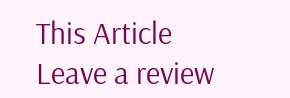This Article
Leave a review